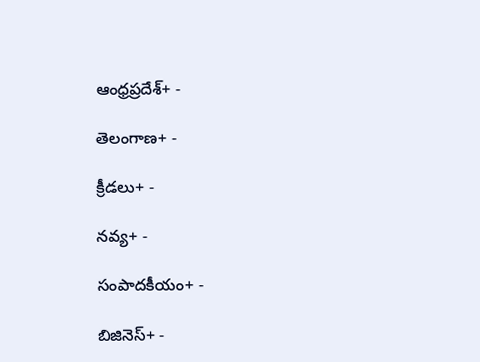ఆంధ్రప్రదేశ్+ -

తెలంగాణ+ -

క్రీడలు+ -

నవ్య+ -

సంపాదకీయం+ -

బిజినెస్+ -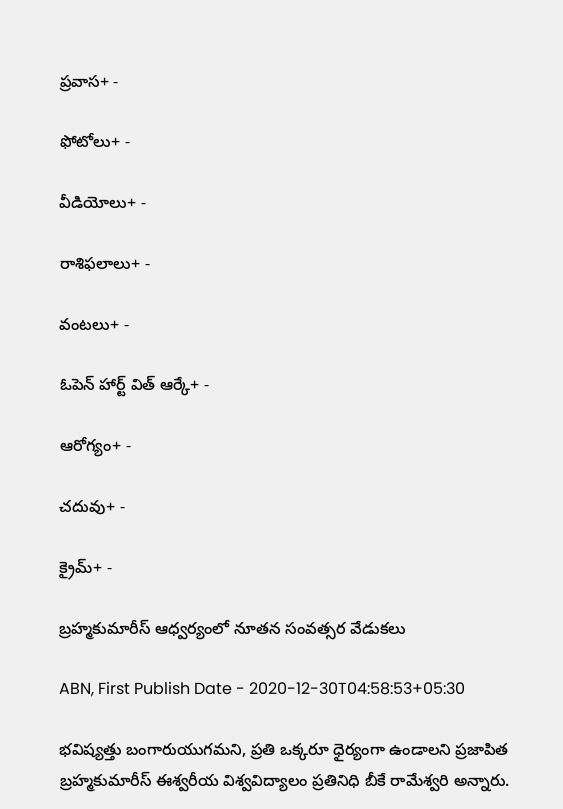ప్రవాస+ -

ఫోటోలు+ -

వీడియోలు+ -

రాశిఫలాలు+ -

వంటలు+ -

ఓపెన్ హార్ట్ విత్ ఆర్కే+ -

ఆరోగ్యం+ -

చదువు+ -

క్రైమ్+ -

బ్రహ్మకుమారీస్‌ ఆధ్వర్యంలో నూతన సంవత్సర వేడుకలు

ABN, First Publish Date - 2020-12-30T04:58:53+05:30

భవిష్యత్తు బంగారుయుగమని, ప్రతి ఒక్కరూ ధైర్యంగా ఉండాలని ప్రజాపిత బ్రహ్మకుమారీస్‌ ఈశ్వరీయ విశ్వవిద్యాలం ప్రతినిధి బీకే రామేశ్వరి అన్నారు.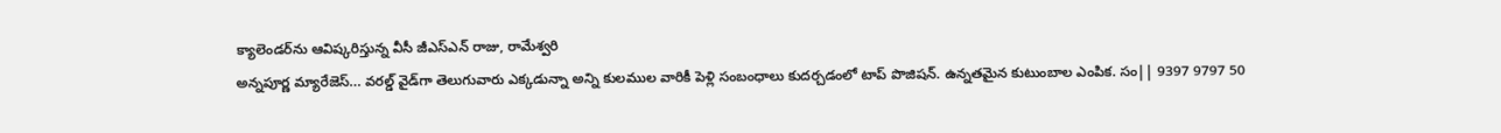క్యాలెండర్‌ను ఆవిష్కరిస్తున్న వీసీ జీఎస్‌ఎన్‌ రాజు, రామేశ్వరి
అన్నపూర్ణ మ్యారేజెస్... వరల్డ్ వైడ్‌గా తెలుగువారు ఎక్కడున్నా అన్ని కులముల వారికీ పెళ్లి సంబంధాలు కుదర్చడంలో టాప్ పొజిషన్. ఉన్నతమైన కుటుంబాల ఎంపిక. సం|| 9397 9797 50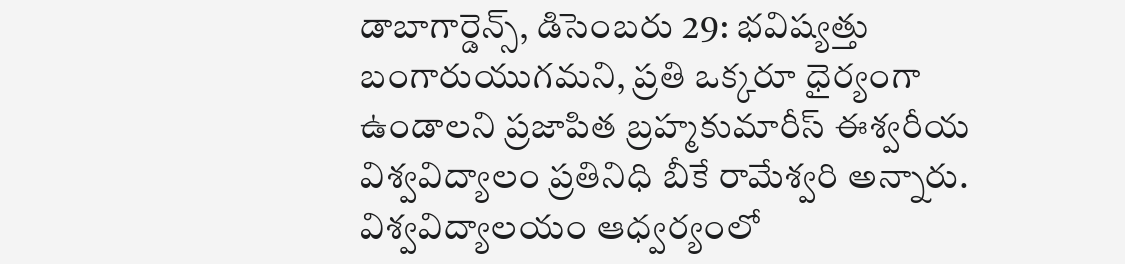డాబాగార్డెన్స్‌, డిసెంబరు 29: భవిష్యత్తు బంగారుయుగమని, ప్రతి ఒక్కరూ ధైర్యంగా ఉండాలని ప్రజాపిత బ్రహ్మకుమారీస్‌ ఈశ్వరీయ విశ్వవిద్యాలం ప్రతినిధి బీకే రామేశ్వరి అన్నారు. విశ్వవిద్యాలయం ఆధ్వర్యంలో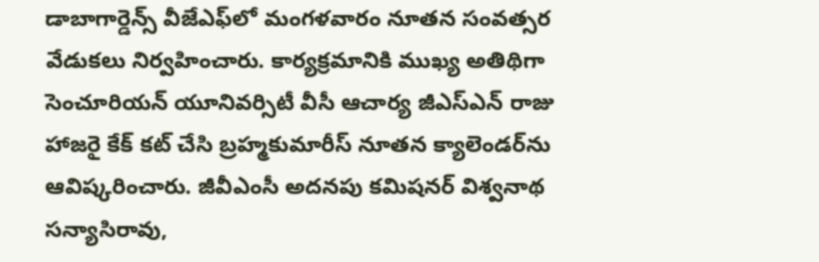డాబాగార్డెన్స్‌ వీజేఎఫ్‌లో మంగళవారం నూతన సంవత్సర వేడుకలు నిర్వహించారు. కార్యక్రమానికి ముఖ్య అతిథిగా సెంచూరియన్‌ యూనివర్సిటీ వీసీ ఆచార్య జీఎస్‌ఎన్‌ రాజు హాజరై కేక్‌ కట్‌ చేసి బ్రహ్మకుమారీస్‌ నూతన క్యాలెండర్‌ను ఆవిష్కరించారు. జీవీఎంసీ అదనపు కమిషనర్‌ విశ్వనాథ సన్యాసిరావు,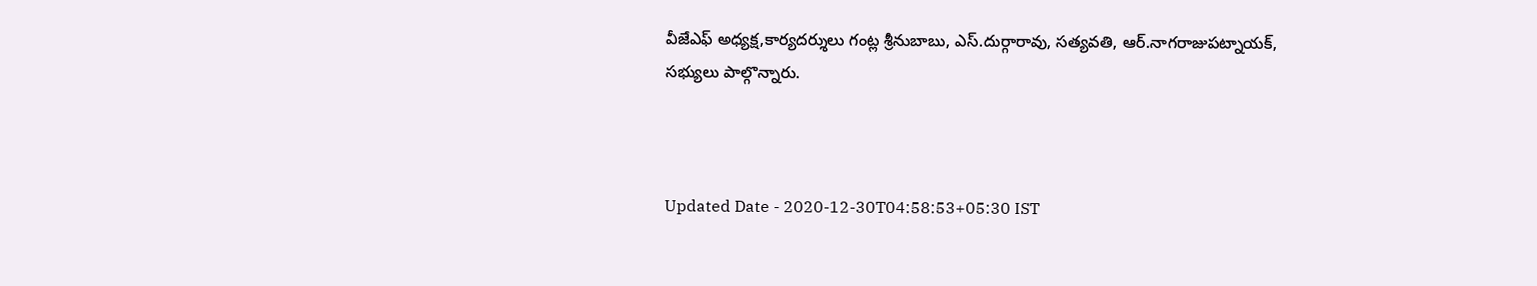వీజేఎఫ్‌ అధ్యక్ష,కార్యదర్శులు గంట్ల శ్రీనుబాబు, ఎస్‌.దుర్గారావు, సత్యవతి, ఆర్‌.నాగరాజుపట్నాయక్‌, సభ్యులు పాల్గొన్నారు.



Updated Date - 2020-12-30T04:58:53+05:30 IST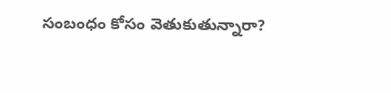సంబంధం కోసం వెతుకుతున్నారా?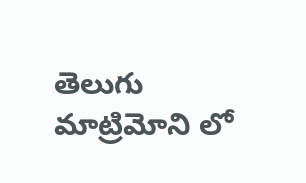తెలుగు మాట్రిమోని లో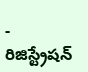- రిజిస్ట్రేషన్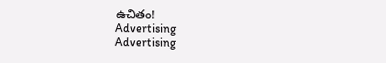ఉచితం!
Advertising
Advertising